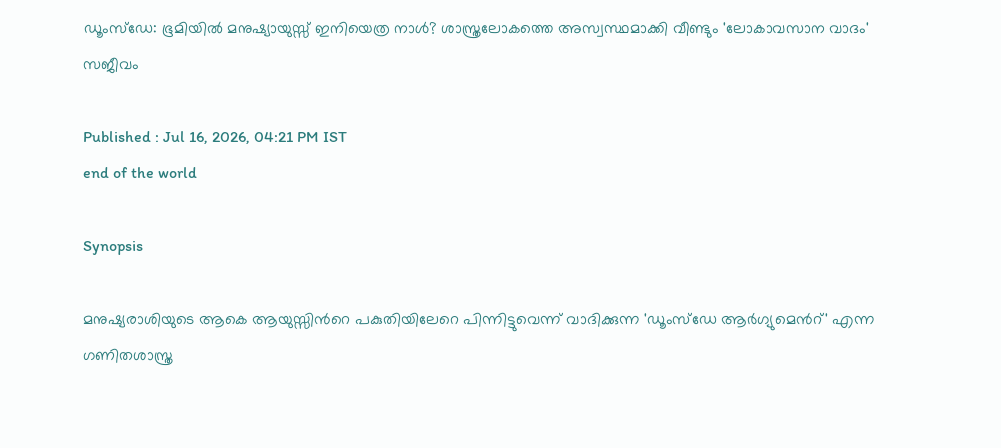ഡൂംസ്‌ഡേ: ഭൂമിയിൽ മനുഷ്യായുസ്സ് ഇനിയെത്ര നാൾ? ശാസ്ത്രലോകത്തെ അസ്വസ്ഥമാക്കി വീണ്ടും 'ലോകാവസാന വാദം' സജീവം

Published : Jul 16, 2026, 04:21 PM IST
end of the world

Synopsis

മനുഷ്യരാശിയുടെ ആകെ ആയുസ്സിന്‍റെ പകുതിയിലേറെ പിന്നിട്ടുവെന്ന് വാദിക്കുന്ന 'ഡൂംസ്‌ഡേ ആർഗ്യുമെന്‍റ്' എന്ന ഗണിതശാസ്ത്ര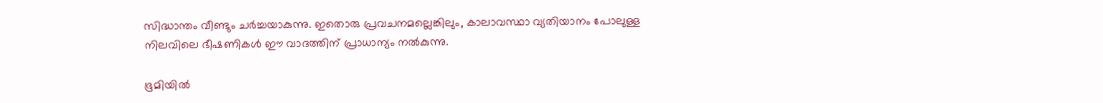സിദ്ധാന്തം വീണ്ടും ചർച്ചയാകുന്നു. ഇതൊരു പ്രവചനമല്ലെങ്കിലും, കാലാവസ്ഥാ വ്യതിയാനം പോലുള്ള നിലവിലെ ഭീഷണികൾ ഈ വാദത്തിന് പ്രാധാന്യം നൽകുന്നു.

ഭൂമിയിൽ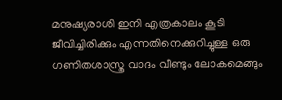മനുഷ്യരാശി ഇനി എത്രകാലം കൂടി ജീവിച്ചിരിക്കും എന്നതിനെക്കുറിച്ചുള്ള ഒരു ഗണിതശാസ്ത്ര വാദം വീണ്ടും ലോകമെങ്ങും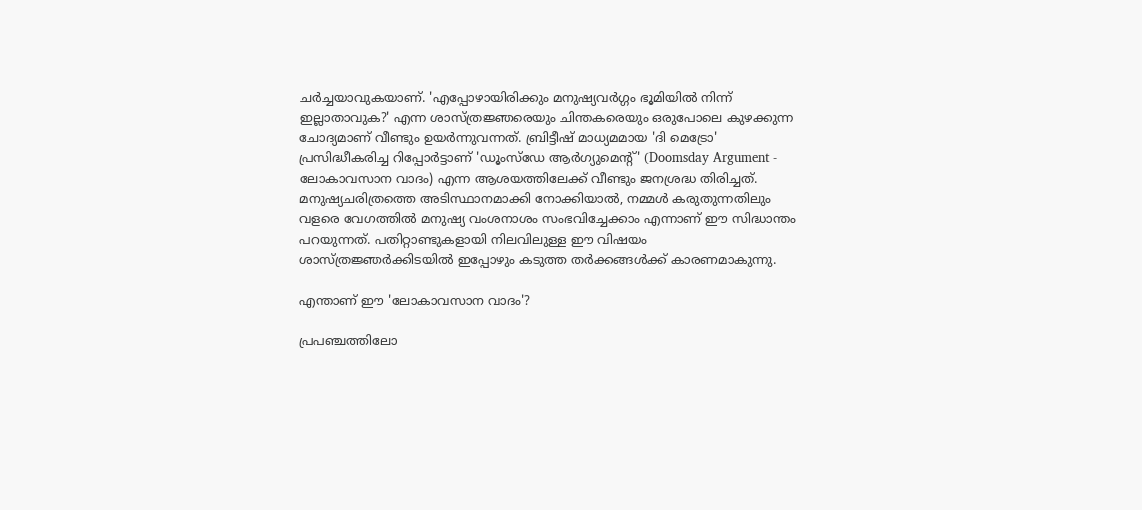ചർച്ചയാവുകയാണ്. 'എപ്പോഴായിരിക്കും മനുഷ്യവർഗ്ഗം ഭൂമിയിൽ നിന്ന് ഇല്ലാതാവുക?' എന്ന ശാസ്ത്രജ്ഞരെയും ചിന്തകരെയും ഒരുപോലെ കുഴക്കുന്ന ചോദ്യമാണ് വീണ്ടും ഉയർന്നുവന്നത്. ബ്രിട്ടീഷ് മാധ്യമമായ 'ദി മെട്രോ' പ്രസിദ്ധീകരിച്ച റിപ്പോർട്ടാണ് 'ഡൂംസ്‌ഡേ ആർഗ്യുമെന്‍റ്' (Doomsday Argument - ലോകാവസാന വാദം) എന്ന ആശയത്തിലേക്ക് വീണ്ടും ജനശ്രദ്ധ തിരിച്ചത്. മനുഷ്യചരിത്രത്തെ അടിസ്ഥാനമാക്കി നോക്കിയാൽ, നമ്മൾ കരുതുന്നതിലും വളരെ വേഗത്തിൽ മനുഷ്യ വംശനാശം സംഭവിച്ചേക്കാം എന്നാണ് ഈ സിദ്ധാന്തം പറയുന്നത്. പതിറ്റാണ്ടുകളായി നിലവിലുള്ള ഈ വിഷയം ശാസ്ത്രജ്ഞർക്കിടയിൽ ഇപ്പോഴും കടുത്ത തർക്കങ്ങൾക്ക് കാരണമാകുന്നു.

എന്താണ് ഈ 'ലോകാവസാന വാദം'?

പ്രപഞ്ചത്തിലോ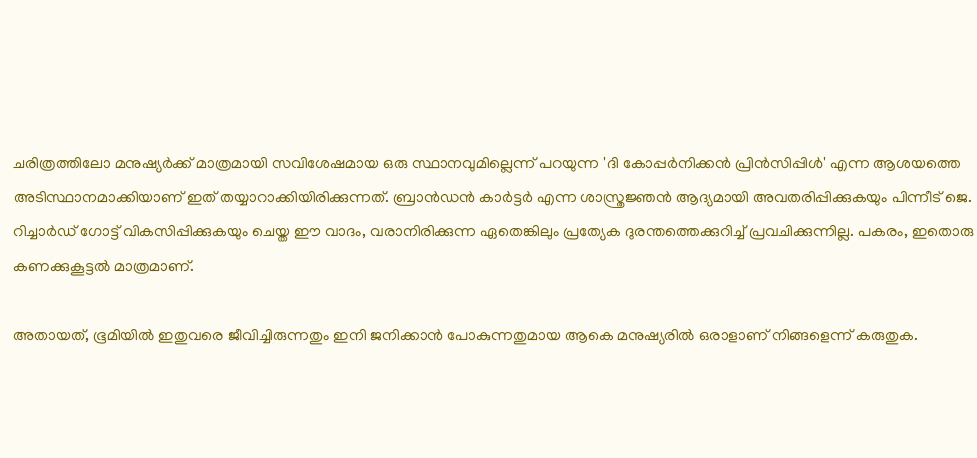ചരിത്രത്തിലോ മനുഷ്യർക്ക് മാത്രമായി സവിശേഷമായ ഒരു സ്ഥാനവുമില്ലെന്ന് പറയുന്ന 'ദി കോപ്പർനിക്കൻ പ്രിൻസിപ്പിൾ' എന്ന ആശയത്തെ അടിസ്ഥാനമാക്കിയാണ് ഇത് തയ്യാറാക്കിയിരിക്കുന്നത്. ബ്രാൻഡൻ കാർട്ടർ എന്ന ശാസ്ത്രജ്ഞൻ ആദ്യമായി അവതരിപ്പിക്കുകയും പിന്നീട് ജെ. റിച്ചാർഡ് ഗോട്ട് വികസിപ്പിക്കുകയും ചെയ്ത ഈ വാദം, വരാനിരിക്കുന്ന ഏതെങ്കിലും പ്രത്യേക ദുരന്തത്തെക്കുറിച്ച് പ്രവചിക്കുന്നില്ല. പകരം, ഇതൊരു കണക്കുകൂട്ടൽ മാത്രമാണ്.

അതായത്, ഭൂമിയിൽ ഇതുവരെ ജീവിച്ചിരുന്നതും ഇനി ജനിക്കാൻ പോകുന്നതുമായ ആകെ മനുഷ്യരിൽ ഒരാളാണ് നിങ്ങളെന്ന് കരുതുക.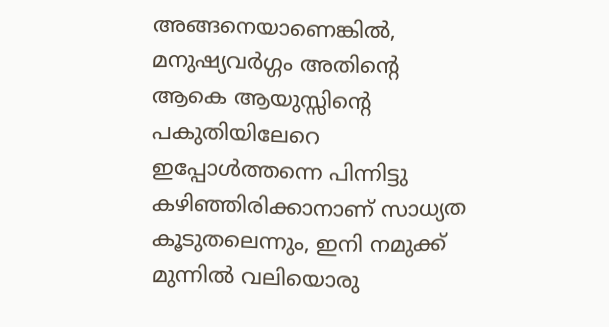അങ്ങനെയാണെങ്കിൽ, മനുഷ്യവർഗ്ഗം അതിന്‍റെ ആകെ ആയുസ്സിന്‍റെ പകുതിയിലേറെ ഇപ്പോൾത്തന്നെ പിന്നിട്ടു കഴിഞ്ഞിരിക്കാനാണ് സാധ്യത കൂടുതലെന്നും, ഇനി നമുക്ക് മുന്നിൽ വലിയൊരു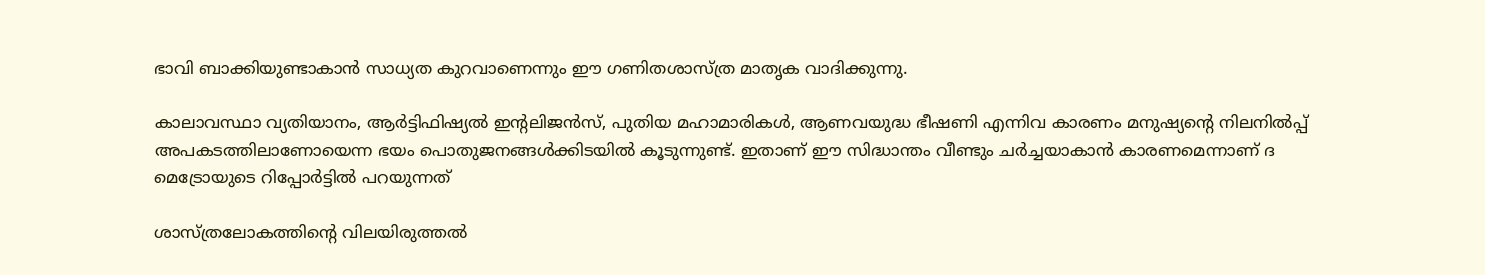ഭാവി ബാക്കിയുണ്ടാകാൻ സാധ്യത കുറവാണെന്നും ഈ ഗണിതശാസ്ത്ര മാതൃക വാദിക്കുന്നു.

കാലാവസ്ഥാ വ്യതിയാനം, ആർട്ടിഫിഷ്യൽ ഇന്‍റലിജൻസ്, പുതിയ മഹാമാരികൾ, ആണവയുദ്ധ ഭീഷണി എന്നിവ കാരണം മനുഷ്യന്‍റെ നിലനിൽപ്പ് അപകടത്തിലാണോയെന്ന ഭയം പൊതുജനങ്ങൾക്കിടയിൽ കൂടുന്നുണ്ട്. ഇതാണ് ഈ സിദ്ധാന്തം വീണ്ടും ചർച്ചയാകാൻ കാരണമെന്നാണ് ദ മെട്രോയുടെ റിപ്പോർട്ടിൽ പറയുന്നത്

ശാസ്ത്രലോകത്തിന്‍റെ വിലയിരുത്തൽ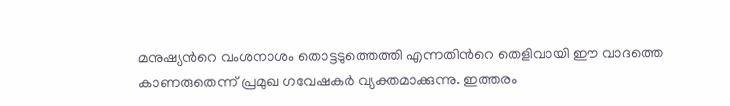മനുഷ്യന്‍റെ വംശനാശം തൊട്ടടുത്തെത്തി എന്നതിന്‍റെ തെളിവായി ഈ വാദത്തെ കാണരുതെന്ന് പ്രമുഖ ഗവേഷകർ വ്യക്തമാക്കുന്നു. ഇത്തരം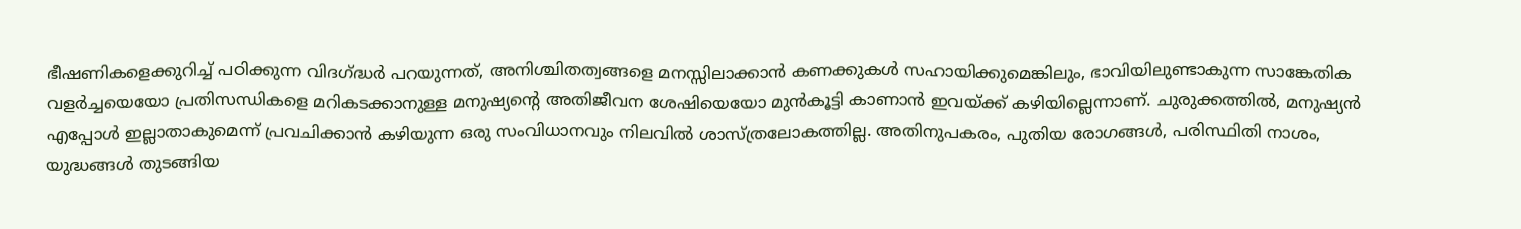ഭീഷണികളെക്കുറിച്ച് പഠിക്കുന്ന വിദഗ്ദ്ധർ പറയുന്നത്, അനിശ്ചിതത്വങ്ങളെ മനസ്സിലാക്കാൻ കണക്കുകൾ സഹായിക്കുമെങ്കിലും, ഭാവിയിലുണ്ടാകുന്ന സാങ്കേതിക വളർച്ചയെയോ പ്രതിസന്ധികളെ മറികടക്കാനുള്ള മനുഷ്യന്‍റെ അതിജീവന ശേഷിയെയോ മുൻകൂട്ടി കാണാൻ ഇവയ്ക്ക് കഴിയില്ലെന്നാണ്. ചുരുക്കത്തിൽ, മനുഷ്യൻ എപ്പോൾ ഇല്ലാതാകുമെന്ന് പ്രവചിക്കാൻ കഴിയുന്ന ഒരു സംവിധാനവും നിലവിൽ ശാസ്ത്രലോകത്തില്ല. അതിനുപകരം, പുതിയ രോഗങ്ങൾ, പരിസ്ഥിതി നാശം, യുദ്ധങ്ങൾ തുടങ്ങിയ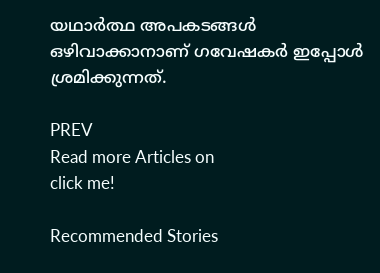യഥാർത്ഥ അപകടങ്ങൾ ഒഴിവാക്കാനാണ് ഗവേഷകർ ഇപ്പോൾ ശ്രമിക്കുന്നത്.

PREV
Read more Articles on
click me!

Recommended Stories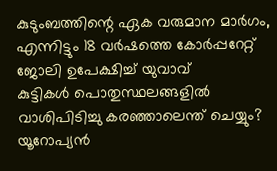കുടുംബത്തിന്റെ ഏക വരുമാന മാർഗം, എന്നിട്ടും 18 വർഷത്തെ കോർപ്പറേറ്റ് ജോലി ഉപേക്ഷിച്ച് യുവാവ്
കുട്ടികൾ പൊതുസ്ഥലങ്ങളിൽ വാശിപിടിച്ചു കരഞ്ഞാലെന്ത് ചെയ്യും? യൂറോപ്യൻ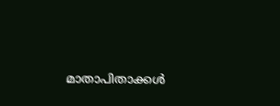മാതാപിതാക്കൾ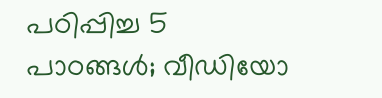പഠിപ്പിച്ച 5 പാഠങ്ങൾ; വീഡിയോ